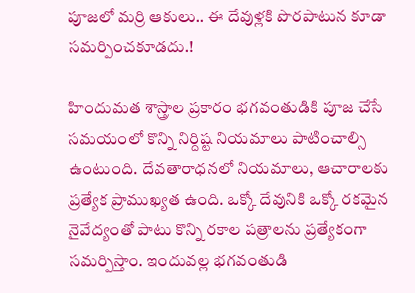పూజలో మర్రి ఆకులు.. ఈ దేవుళ్లకి పొరపాటున కూడా సమర్పించకూడదు.!

హిందుమత శాస్త్రాల ప్రకారం భగవంతుడికి పూజ చేసే సమయంలో కొన్ని నిర్దిష్ట నియమాలు పాటించాల్సి ఉంటుంది. దేవతారాధనలో నియమాలు, ఆచారాలకు ప్రత్యేక ప్రాముఖ్యత ఉంది. ఒక్కో దేవునికి ఒక్కో రకమైన నైవేద్యంతో పాటు కొన్ని రకాల పత్రాలను ప్రత్యేకంగా సమర్పిస్తాం. ఇందువల్ల భగవంతుడి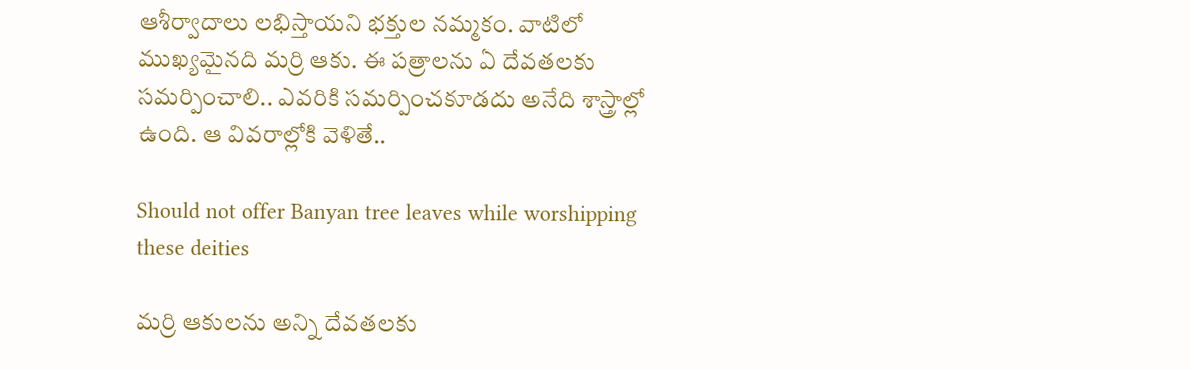ఆశీర్వాదాలు లభిస్తాయని భక్తుల నమ్మకం. వాటిలో ముఖ్యమైనది మర్రి ఆకు. ఈ పత్రాలను ఏ దేవతలకు సమర్పించాలి.. ఎవరికి సమర్పించకూడదు అనేది శాస్త్రాల్లో ఉంది. ఆ వివరాల్లోకి వెళితే..

Should not offer Banyan tree leaves while worshipping these deities

మర్రి ఆకులను అన్ని దేవతలకు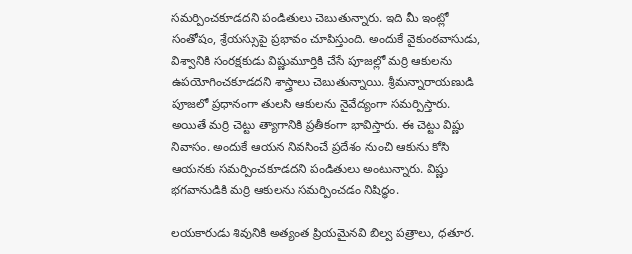సమర్పించకూడదని పండితులు చెబుతున్నారు. ఇది మీ ఇంట్లో సంతోషం, శ్రేయస్సుపై ప్రభావం చూపిస్తుంది. అందుకే వైకుంఠవాసుడు, విశ్వానికి సంరక్షకుడు విష్ణుమూర్తికి చేసే పూజల్లో మర్రి ఆకులను ఉపయోగించకూడదని శాస్త్రాలు చెబుతున్నాయి. శ్రీమన్నారాయణుడి పూజలో ప్రధానంగా తులసి ఆకులను నైవేద్యంగా సమర్పిస్తారు. అయితే మర్రి చెట్టు త్యాగానికి ప్రతీకంగా భావిస్తారు. ఈ చెట్టు విష్ణు నివాసం. అందుకే ఆయన నివసించే ప్రదేశం నుంచి ఆకును కోసి ఆయనకు సమర్పించకూడదని పండితులు అంటున్నారు. విష్ణు భగవానుడికి మర్రి ఆకులను సమర్పించడం నిషిద్ధం.

లయకారుడు శివునికి అత్యంత ప్రియమైనవి బిల్వ పత్రాలు, ధతూర.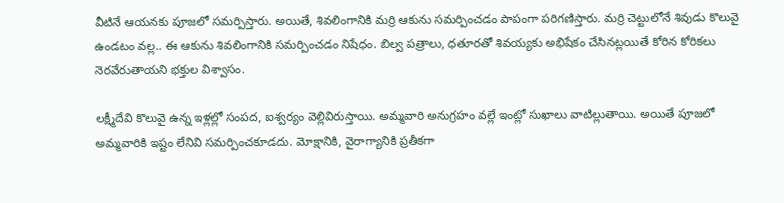వీటినే ఆయనకు పూజలో సమర్పిస్తారు. అయితే, శివలింగానికి మర్రి ఆకును సమర్పించడం పాపంగా పరిగణిస్తారు. మర్రి చెట్టులోనే శివుడు కొలువై ఉండటం వల్ల.. ఈ ఆకును శివలింగానికి సమర్పించడం నిషేధం. బిల్వ పత్రాలు, ధతూరతో శివయ్యకు అభిషేకం చేసినట్లయితే కోరిన కోరికలు నెరవేరుతాయని భక్తుల విశ్వాసం.

లక్ష్మీదేవి కొలువై ఉన్న ఇళ్లల్లో సంపద, ఐశ్వర్యం వెల్లివిరుస్తాయి. అమ్మవారి అనుగ్రహం వల్లే ఇంట్లో సుఖాలు వాటిల్లుతాయి. అయితే పూజలో అమ్మవారికి ఇష్టం లేనివి సమర్పించకూడదు. మోక్షానికి, వైరాగ్యానికి ప్రతీకగా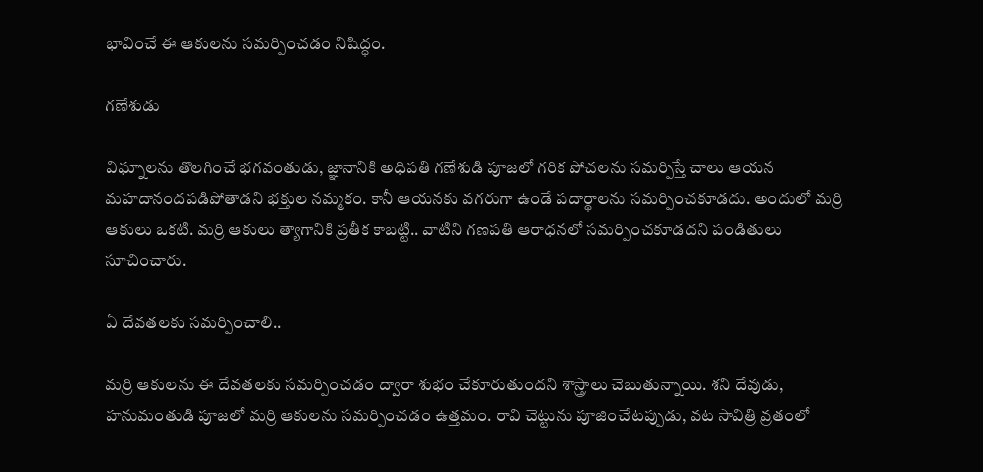భావించే ఈ ఆకులను సమర్పించడం నిషిద్ధం.

గణేశుడు

విఘ్నాలను తొలగించే భగవంతుడు, జ్ఞానానికి అధిపతి గణేశుడి పూజలో గరిక పోచలను సమర్పిస్తే చాలు ఆయన మహదానందపడిపోతాడని భక్తుల నమ్మకం. కానీ ఆయనకు వగరుగా ఉండే పదార్థాలను సమర్పించకూడదు. అందులో మర్రి ఆకులు ఒకటి. మర్రి ఆకులు త్యాగానికి ప్రతీక కాబట్టి.. వాటిని గణపతి ఆరాధనలో సమర్పించకూడదని పండితులు సూచించారు.

ఏ దేవతలకు సమర్పించాలి..

మర్రి ఆకులను ఈ దేవతలకు సమర్పించడం ద్వారా శుభం చేకూరుతుందని శాస్త్రాలు చెబుతున్నాయి. శని దేవుడు, హనుమంతుడి పూజలో మర్రి ఆకులను సమర్పించడం ఉత్తమం. రావి చెట్టును పూజించేటప్పుడు, వట సావిత్రి వ్రతంలో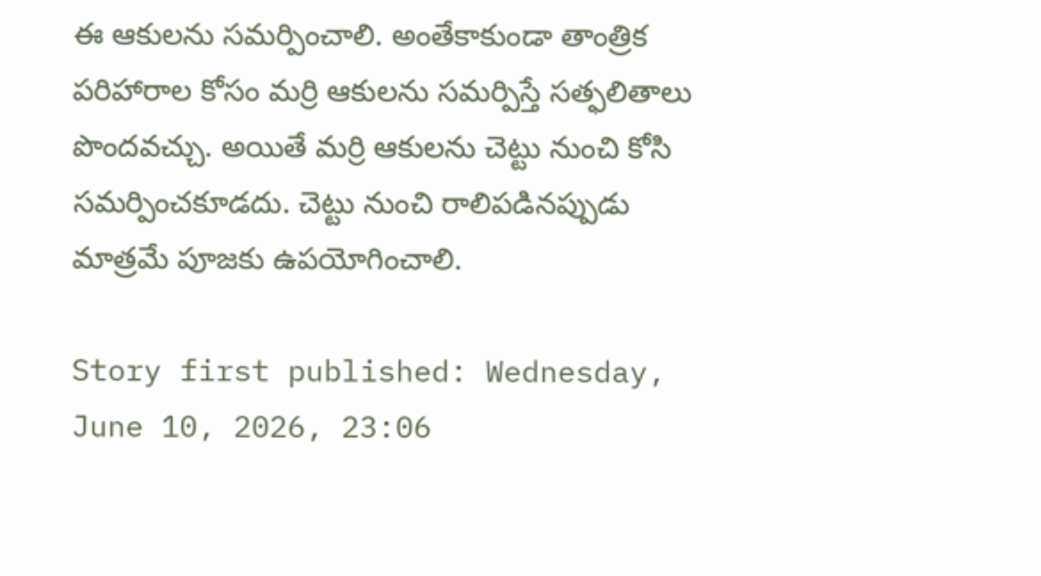ఈ ఆకులను సమర్పించాలి. అంతేకాకుండా తాంత్రిక పరిహారాల కోసం మర్రి ఆకులను సమర్పిస్తే సత్ఫలితాలు పొందవచ్చు. అయితే మర్రి ఆకులను చెట్టు నుంచి కోసి సమర్పించకూడదు. చెట్టు నుంచి రాలిపడినప్పుడు మాత్రమే పూజకు ఉపయోగించాలి.

Story first published: Wednesday, June 10, 2026, 23:06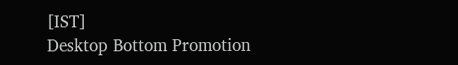[IST]
Desktop Bottom Promotion